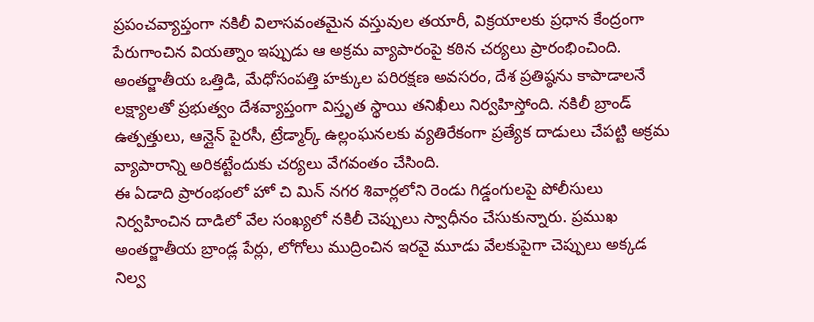ప్రపంచవ్యాప్తంగా నకిలీ విలాసవంతమైన వస్తువుల తయారీ, విక్రయాలకు ప్రధాన కేంద్రంగా పేరుగాంచిన వియత్నాం ఇప్పుడు ఆ అక్రమ వ్యాపారంపై కఠిన చర్యలు ప్రారంభించింది. అంతర్జాతీయ ఒత్తిడి, మేధోసంపత్తి హక్కుల పరిరక్షణ అవసరం, దేశ ప్రతిష్ఠను కాపాడాలనే లక్ష్యాలతో ప్రభుత్వం దేశవ్యాప్తంగా విస్తృత స్థాయి తనిఖీలు నిర్వహిస్తోంది. నకిలీ బ్రాండ్ ఉత్పత్తులు, ఆన్లైన్ పైరసీ, ట్రేడ్మార్క్ ఉల్లంఘనలకు వ్యతిరేకంగా ప్రత్యేక దాడులు చేపట్టి అక్రమ వ్యాపారాన్ని అరికట్టేందుకు చర్యలు వేగవంతం చేసింది.
ఈ ఏడాది ప్రారంభంలో హో చి మిన్ నగర శివార్లలోని రెండు గిడ్డంగులపై పోలీసులు నిర్వహించిన దాడిలో వేల సంఖ్యలో నకిలీ చెప్పులు స్వాధీనం చేసుకున్నారు. ప్రముఖ అంతర్జాతీయ బ్రాండ్ల పేర్లు, లోగోలు ముద్రించిన ఇరవై మూడు వేలకుపైగా చెప్పులు అక్కడ నిల్వ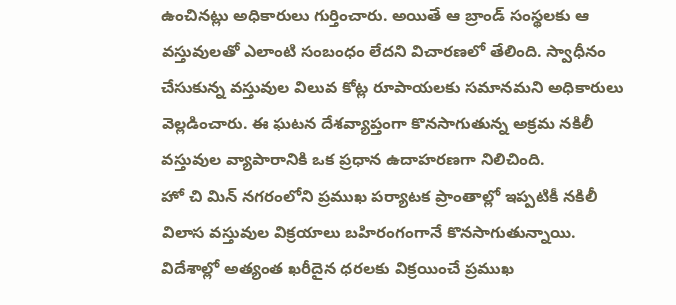ఉంచినట్లు అధికారులు గుర్తించారు. అయితే ఆ బ్రాండ్ సంస్థలకు ఆ వస్తువులతో ఎలాంటి సంబంధం లేదని విచారణలో తేలింది. స్వాధీనం చేసుకున్న వస్తువుల విలువ కోట్ల రూపాయలకు సమానమని అధికారులు వెల్లడించారు. ఈ ఘటన దేశవ్యాప్తంగా కొనసాగుతున్న అక్రమ నకిలీ వస్తువుల వ్యాపారానికి ఒక ప్రధాన ఉదాహరణగా నిలిచింది.
హో చి మిన్ నగరంలోని ప్రముఖ పర్యాటక ప్రాంతాల్లో ఇప్పటికీ నకిలీ విలాస వస్తువుల విక్రయాలు బహిరంగంగానే కొనసాగుతున్నాయి. విదేశాల్లో అత్యంత ఖరీదైన ధరలకు విక్రయించే ప్రముఖ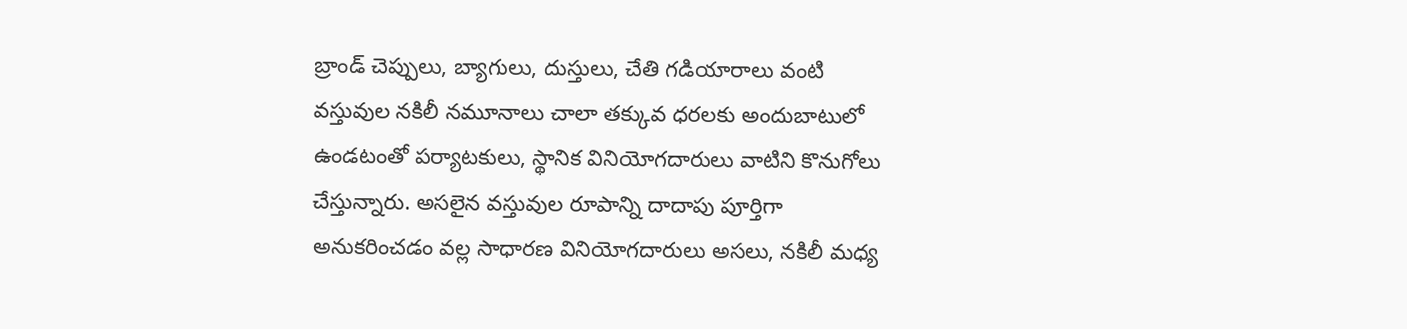బ్రాండ్ చెప్పులు, బ్యాగులు, దుస్తులు, చేతి గడియారాలు వంటి వస్తువుల నకిలీ నమూనాలు చాలా తక్కువ ధరలకు అందుబాటులో ఉండటంతో పర్యాటకులు, స్థానిక వినియోగదారులు వాటిని కొనుగోలు చేస్తున్నారు. అసలైన వస్తువుల రూపాన్ని దాదాపు పూర్తిగా అనుకరించడం వల్ల సాధారణ వినియోగదారులు అసలు, నకిలీ మధ్య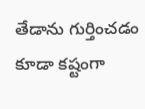తేడాను గుర్తించడం కూడా కష్టంగా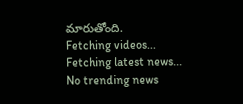మారుతోంది.
Fetching videos...
Fetching latest news...
No trending news